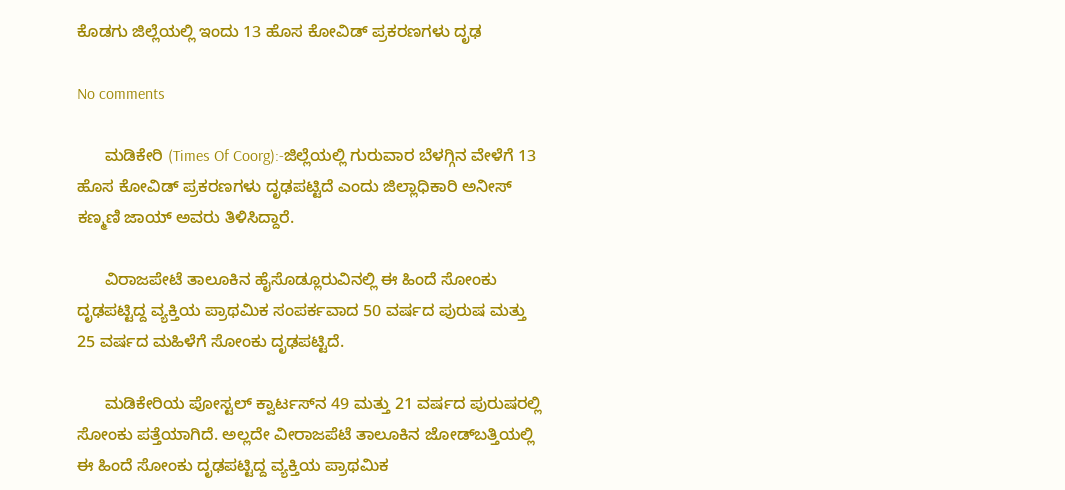ಕೊಡಗು ಜಿಲ್ಲೆಯಲ್ಲಿ ಇಂದು 13 ಹೊಸ ಕೋವಿಡ್ ಪ್ರಕರಣಗಳು ದೃಢ

No comments

      ಮಡಿಕೇರಿ (Times Of Coorg):-ಜಿಲ್ಲೆಯಲ್ಲಿ ಗುರುವಾರ ಬೆಳಗ್ಗಿನ ವೇಳೆಗೆ 13 ಹೊಸ ಕೋವಿಡ್ ಪ್ರಕರಣಗಳು ದೃಢಪಟ್ಟಿದೆ ಎಂದು ಜಿಲ್ಲಾಧಿಕಾರಿ ಅನೀಸ್ ಕಣ್ಮಣಿ ಜಾಯ್ ಅವರು ತಿಳಿಸಿದ್ದಾರೆ.

      ವಿರಾಜಪೇಟೆ ತಾಲೂಕಿನ ಹೈಸೊಡ್ಲೂರುವಿನಲ್ಲಿ ಈ ಹಿಂದೆ ಸೋಂಕು ದೃಢಪಟ್ಟಿದ್ದ ವ್ಯಕ್ತಿಯ ಪ್ರಾಥಮಿಕ ಸಂಪರ್ಕವಾದ 50 ವರ್ಷದ ಪುರುಷ ಮತ್ತು 25 ವರ್ಷದ ಮಹಿಳೆಗೆ ಸೋಂಕು ದೃಢಪಟ್ಟಿದೆ.

      ಮಡಿಕೇರಿಯ ಪೋಸ್ಟಲ್ ಕ್ವಾರ್ಟಸ್‍ನ 49 ಮತ್ತು 21 ವರ್ಷದ ಪುರುಷರಲ್ಲಿ ಸೋಂಕು ಪತ್ತೆಯಾಗಿದೆ. ಅಲ್ಲದೇ ವೀರಾಜಪೆಟೆ ತಾಲೂಕಿನ ಜೋಡ್‍ಬತ್ತಿಯಲ್ಲಿ ಈ ಹಿಂದೆ ಸೋಂಕು ದೃಢಪಟ್ಟಿದ್ದ ವ್ಯಕ್ತಿಯ ಪ್ರಾಥಮಿಕ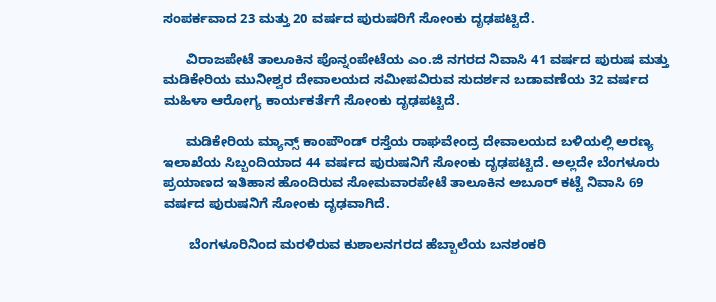ಸಂಪರ್ಕವಾದ 23 ಮತ್ತು 20 ವರ್ಷದ ಪುರುಷರಿಗೆ ಸೋಂಕು ದೃಢಪಟ್ಟಿದೆ.

      ವಿರಾಜಪೇಟೆ ತಾಲೂಕಿನ ಪೊನ್ನಂಪೇಟೆಯ ಎಂ.ಜಿ ನಗರದ ನಿವಾಸಿ 41 ವರ್ಷದ ಪುರುಷ ಮತ್ತು ಮಡಿಕೇರಿಯ ಮುನೀಶ್ವರ ದೇವಾಲಯದ ಸಮೀಪವಿರುವ ಸುದರ್ಶನ ಬಡಾವಣೆಯ 32 ವರ್ಷದ ಮಹಿಳಾ ಆರೋಗ್ಯ ಕಾರ್ಯಕರ್ತೆಗೆ ಸೋಂಕು ದೃಢಪಟ್ಟಿದೆ.

      ಮಡಿಕೇರಿಯ ಮ್ಯಾನ್ಸ್ ಕಾಂಪೌಂಡ್ ರಸ್ತೆಯ ರಾಘವೇಂದ್ರ ದೇವಾಲಯದ ಬಳಿಯಲ್ಲಿ ಅರಣ್ಯ ಇಲಾಖೆಯ ಸಿಬ್ಬಂದಿಯಾದ 44 ವರ್ಷದ ಪುರುಷನಿಗೆ ಸೋಂಕು ದೃಢಪಟ್ಟಿದೆ. ಅಲ್ಲದೇ ಬೆಂಗಳೂರು ಪ್ರಯಾಣದ ಇತಿಹಾಸ ಹೊಂದಿರುವ ಸೋಮವಾರಪೇಟೆ ತಾಲೂಕಿನ ಅಬೂರ್ ಕಟ್ಟೆ ನಿವಾಸಿ 69 ವರ್ಷದ ಪುರುಷನಿಗೆ ಸೋಂಕು ದೃಢವಾಗಿದೆ.

       ಬೆಂಗಳೂರಿನಿಂದ ಮರಳಿರುವ ಕುಶಾಲನಗರದ ಹೆಬ್ಬಾಲೆಯ ಬನಶಂಕರಿ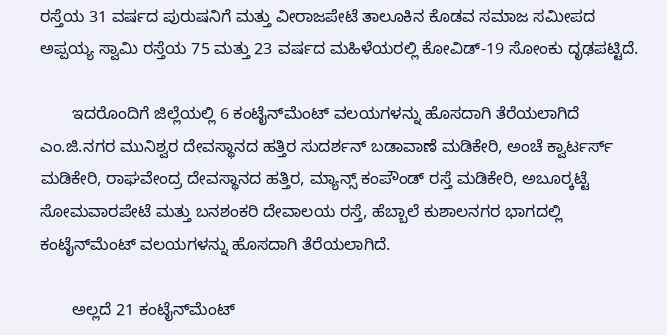ರಸ್ತೆಯ 31 ವರ್ಷದ ಪುರುಷನಿಗೆ ಮತ್ತು ವೀರಾಜಪೇಟೆ ತಾಲೂಕಿನ ಕೊಡವ ಸಮಾಜ ಸಮೀಪದ ಅಪ್ಪಯ್ಯ ಸ್ವಾಮಿ ರಸ್ತೆಯ 75 ಮತ್ತು 23 ವರ್ಷದ ಮಹಿಳೆಯರಲ್ಲಿ ಕೋವಿಡ್-19 ಸೋಂಕು ದೃಢಪಟ್ಟಿದೆ.

       ಇದರೊಂದಿಗೆ ಜಿಲ್ಲೆಯಲ್ಲಿ 6 ಕಂಟೈನ್‍ಮೆಂಟ್ ವಲಯಗಳನ್ನು ಹೊಸದಾಗಿ ತೆರೆಯಲಾಗಿದೆ ಎಂ.ಜಿ.ನಗರ ಮುನಿಶ್ವರ ದೇವಸ್ಥಾನದ ಹತ್ತಿರ ಸುದರ್ಶನ್ ಬಡಾವಾಣೆ ಮಡಿಕೇರಿ, ಅಂಚೆ ಕ್ವಾರ್ಟರ್ಸ್ ಮಡಿಕೇರಿ, ರಾಘವೇಂದ್ರ ದೇವಸ್ಥಾನದ ಹತ್ತಿರ, ಮ್ಯಾನ್ಸ್ ಕಂಪೌಂಡ್ ರಸ್ತೆ ಮಡಿಕೇರಿ, ಅಬೂರ್‍ಕಟ್ಟೆ ಸೋಮವಾರಪೇಟೆ ಮತ್ತು ಬನಶಂಕರಿ ದೇವಾಲಯ ರಸ್ತೆ, ಹೆಬ್ಬಾಲೆ ಕುಶಾಲನಗರ ಭಾಗದಲ್ಲಿ ಕಂಟೈನ್‍ಮೆಂಟ್ ವಲಯಗಳನ್ನು ಹೊಸದಾಗಿ ತೆರೆಯಲಾಗಿದೆ.

       ಅಲ್ಲದೆ 21 ಕಂಟೈನ್‍ಮೆಂಟ್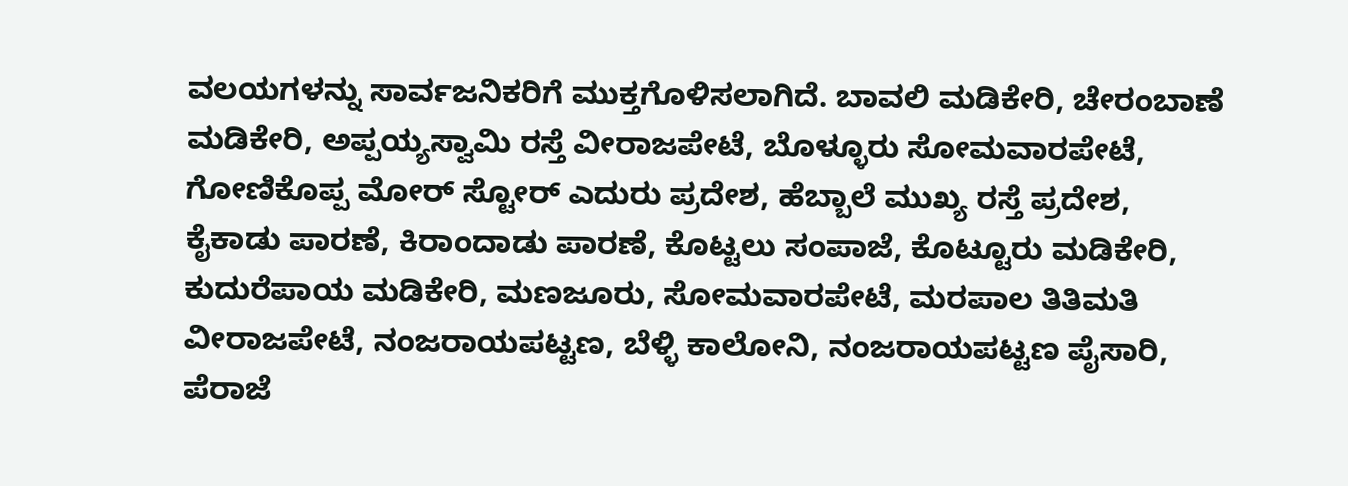ವಲಯಗಳನ್ನು ಸಾರ್ವಜನಿಕರಿಗೆ ಮುಕ್ತಗೊಳಿಸಲಾಗಿದೆ. ಬಾವಲಿ ಮಡಿಕೇರಿ, ಚೇರಂಬಾಣೆ ಮಡಿಕೇರಿ, ಅಪ್ಪಯ್ಯಸ್ವಾಮಿ ರಸ್ತೆ ವೀರಾಜಪೇಟೆ, ಬೊಳ್ಳೂರು ಸೋಮವಾರಪೇಟೆ, ಗೋಣಿಕೊಪ್ಪ ಮೋರ್ ಸ್ಟೋರ್ ಎದುರು ಪ್ರದೇಶ, ಹೆಬ್ಬಾಲೆ ಮುಖ್ಯ ರಸ್ತೆ ಪ್ರದೇಶ, ಕೈಕಾಡು ಪಾರಣೆ, ಕಿರಾಂದಾಡು ಪಾರಣೆ, ಕೊಟ್ಟಲು ಸಂಪಾಜೆ, ಕೊಟ್ಟೂರು ಮಡಿಕೇರಿ, ಕುದುರೆಪಾಯ ಮಡಿಕೇರಿ, ಮಣಜೂರು, ಸೋಮವಾರಪೇಟೆ, ಮರಪಾಲ ತಿತಿಮತಿ ವೀರಾಜಪೇಟೆ, ನಂಜರಾಯಪಟ್ಟಣ, ಬೆಳ್ಳಿ ಕಾಲೋನಿ, ನಂಜರಾಯಪಟ್ಟಣ ಪೈಸಾರಿ, ಪೆರಾಜೆ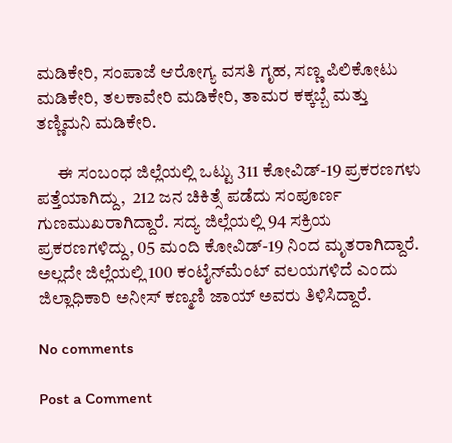ಮಡಿಕೇರಿ, ಸಂಪಾಜೆ ಆರೋಗ್ಯ ವಸತಿ ಗೃಹ, ಸಣ್ಣ ಪಿಲಿಕೋಟು ಮಡಿಕೇರಿ, ತಲಕಾವೇರಿ ಮಡಿಕೇರಿ, ತಾಮರ ಕಕ್ಕಬ್ಬೆ ಮತ್ತು ತಣ್ಣಿಮನಿ ಮಡಿಕೇರಿ.

      ಈ ಸಂಬಂಧ ಜಿಲ್ಲೆಯಲ್ಲಿ ಒಟ್ಟು 311 ಕೋವಿಡ್-19 ಪ್ರಕರಣಗಳು ಪತ್ತೆಯಾಗಿದ್ದು,  212 ಜನ ಚಿಕಿತ್ಸೆ ಪಡೆದು ಸಂಪೂರ್ಣ ಗುಣಮುಖರಾಗಿದ್ದಾರೆ. ಸದ್ಯ ಜಿಲ್ಲೆಯಲ್ಲಿ 94 ಸಕ್ರಿಯ ಪ್ರಕರಣಗಳಿದ್ದು, 05 ಮಂದಿ ಕೋವಿಡ್-19 ನಿಂದ ಮೃತರಾಗಿದ್ದಾರೆ. ಅಲ್ಲದೇ ಜಿಲ್ಲೆಯಲ್ಲಿ 100 ಕಂಟೈನ್‍ಮೆಂಟ್ ವಲಯಗಳಿದೆ ಎಂದು ಜಿಲ್ಲಾಧಿಕಾರಿ ಅನೀಸ್ ಕಣ್ಮಣಿ ಜಾಯ್ ಅವರು ತಿಳಿಸಿದ್ದಾರೆ.

No comments

Post a Comment